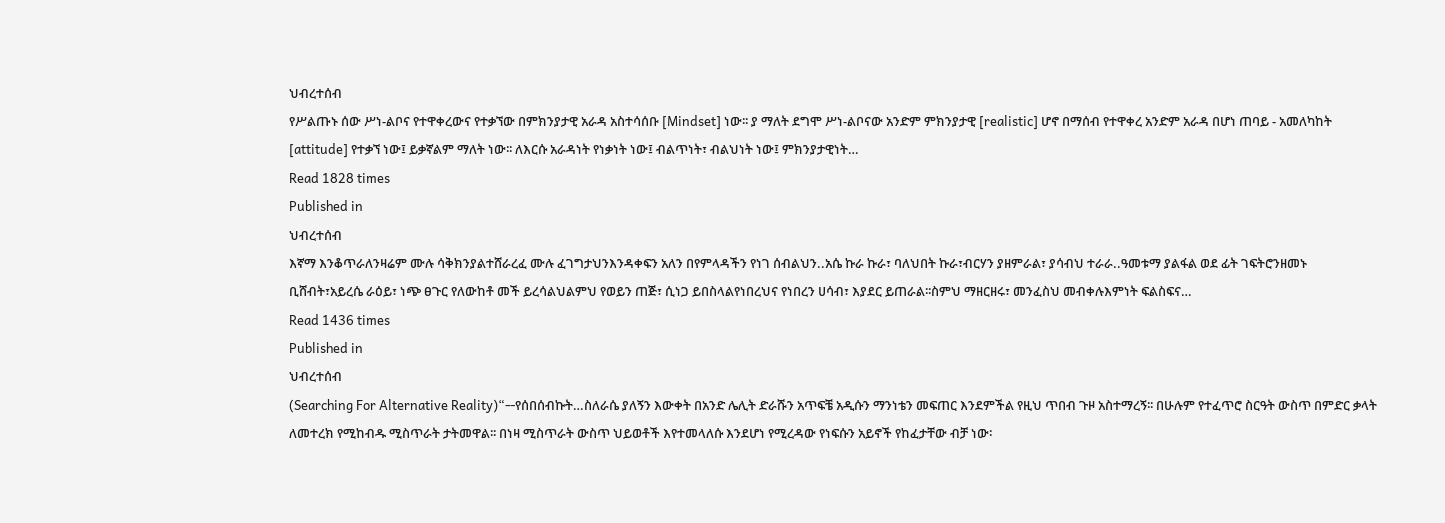ህብረተሰብ
የሥልጡኑ ሰው ሥነ-ልቦና የተዋቀረውና የተቃኘው በምክንያታዊ አራዳ አስተሳሰቡ [Mindset] ነው፡፡ ያ ማለት ደግሞ ሥነ-ልቦናው አንድም ምክንያታዊ [realistic] ሆኖ በማሰብ የተዋቀረ አንድም አራዳ በሆነ ጠባይ - አመለካከት [attitude] የተቃኘ ነው፤ ይቃኛልም ማለት ነው፡፡ ለእርሱ አራዳነት የነቃነት ነው፤ ብልጥነት፣ ብልህነት ነው፤ ምክንያታዊነት…
Read 1828 times
Published in
ህብረተሰብ
እኛማ እንቆጥራለንዛሬም ሙሉ ሳቅክንያልተሸራረፈ ሙሉ ፈገግታህንእንዳቀፍን አለን በየምላዳችን የነገ ሰብልህን..አሴ ኩራ ኩራ፣ ባለህበት ኩራ፣ብርሃን ያዘምራል፣ ያሳብህ ተራራ..ዓመቱማ ያልፋል ወደ ፊት ገፍትሮንዘመኑ ቢሸብት፣አይረሴ ራዕይ፣ ነጭ ፀጉር የለውከቶ መች ይረሳልህልምህ የወይን ጠጅ፣ ሲነጋ ይበስላልየነበረህና የነበረን ሀሳብ፣ እያደር ይጠራል፡፡ስምህ ማዘርዘሩ፣ መንፈስህ መብቀሉእምነት ፍልስፍና…
Read 1436 times
Published in
ህብረተሰብ
(Searching For Alternative Reality)“--የሰበሰብኩት…ስለራሴ ያለኝን እውቀት በአንድ ሌሊት ድራሹን አጥፍቼ አዲሱን ማንነቴን መፍጠር እንደምችል የዚህ ጥበብ ጉዞ አስተማረኝ፡፡ በሁሉም የተፈጥሮ ስርዓት ውስጥ በምድር ቃላት ለመተረክ የሚከብዱ ሚስጥራት ታትመዋል፡፡ በነዛ ሚስጥራት ውስጥ ህይወቶች እየተመላለሱ እንደሆነ የሚረዳው የነፍሱን አይኖች የከፈታቸው ብቻ ነው፡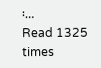፡…
Read 1325 times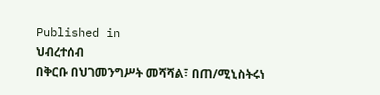Published in
ህብረተሰብ
በቅርቡ በህገመንግሥት መሻሻል፣ በጠ/ሚኒስትሩነ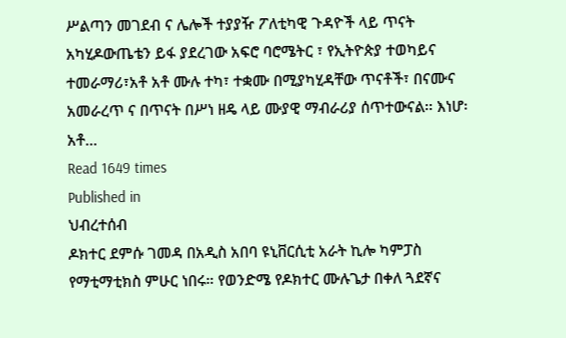ሥልጣን መገደብ ና ሌሎች ተያያዥ ፖለቲካዊ ጉዳዮች ላይ ጥናት አካሂዶውጤቴን ይፋ ያደረገው አፍሮ ባሮሜትር ፣ የኢትዮጵያ ተወካይና ተመራማሪ፣አቶ አቶ ሙሉ ተካ፣ ተቋሙ በሚያካሂዳቸው ጥናቶች፣ በናሙና አመራረጥ ና በጥናት በሥነ ዘዴ ላይ ሙያዊ ማብራሪያ ሰጥተውናል፡፡ እነሆ፡ አቶ…
Read 1649 times
Published in
ህብረተሰብ
ዶክተር ደምሱ ገመዳ በአዲስ አበባ ዩኒቨርሲቲ አራት ኪሎ ካምፓስ የማቲማቲክስ ምሁር ነበሩ። የወንድሜ የዶክተር ሙሉጌታ በቀለ ጓደኛና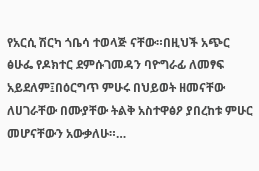የአርሲ ሽርካ ጎቤሳ ተወላጅ ናቸው።በዚህች አጭር ፅሁፌ የዶክተር ደምሱገመዳን ባዮግራፊ ለመፃፍ አይደለም፤በዕርግጥ ምሁሩ በህይወት ዘመናቸው ለሀገራቸው በሙያቸው ትልቅ አስተዋፅዖ ያበረከቱ ምሁር መሆናቸውን አውቃለሁ።…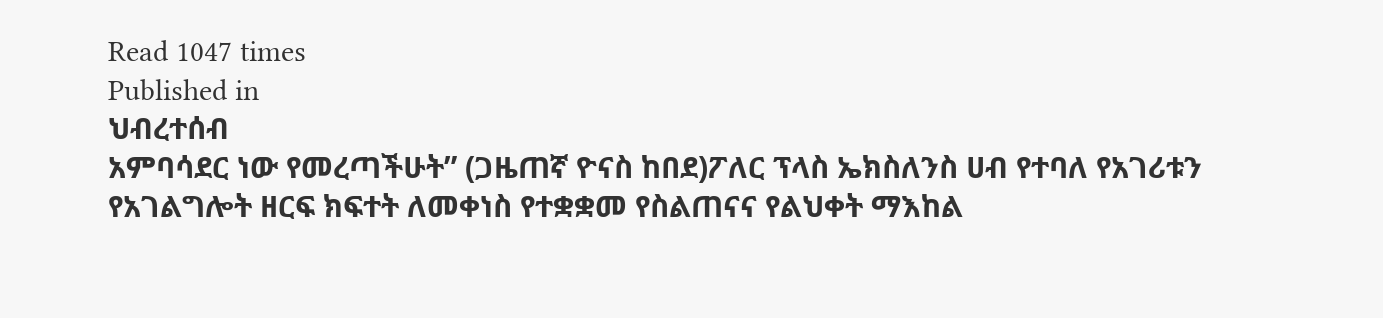Read 1047 times
Published in
ህብረተሰብ
አምባሳደር ነው የመረጣችሁት” (ጋዜጠኛ ዮናስ ከበደ)ፖለር ፕላስ ኤክስለንስ ሀብ የተባለ የአገሪቱን የአገልግሎት ዘርፍ ክፍተት ለመቀነስ የተቋቋመ የስልጠናና የልህቀት ማእከል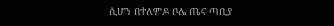ሲሆን በተለምዶ ቦሌ ጤና ጣቢያ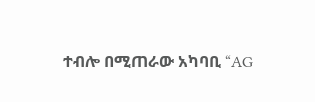ተብሎ በሚጠራው አካባቢ “AG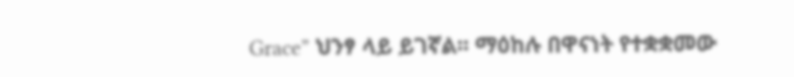Grace” ህንፃ ላይ ይገኛል፡፡ ማዕከሉ በዋናነት የተቋቋመው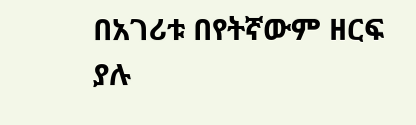በአገሪቱ በየትኛውም ዘርፍ ያሉ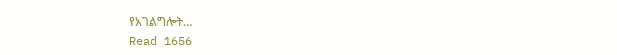የአገልግሎት…
Read 1656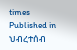times
Published in
ህብረተሰብ